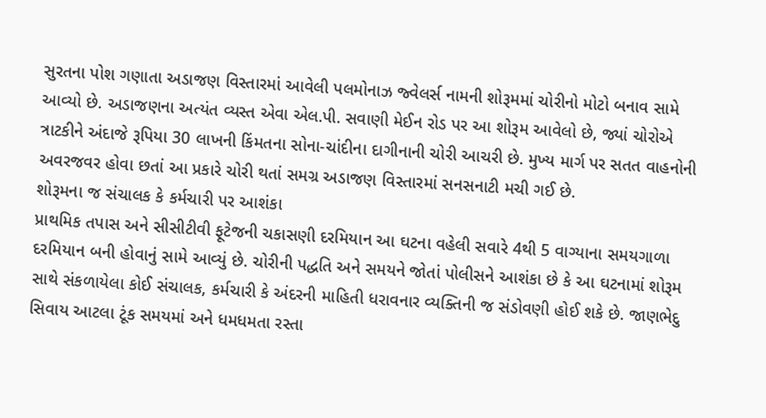સુરતના પોશ ગણાતા અડાજણ વિસ્તારમાં આવેલી પલમોનાઝ જ્વેલર્સ નામની શોરૂમમાં ચોરીનો મોટો બનાવ સામે આવ્યો છે. અડાજણના અત્યંત વ્યસ્ત એવા એલ.પી. સવાણી મેઈન રોડ પર આ શોરૂમ આવેલો છે, જ્યાં ચોરોએ ત્રાટકીને અંદાજે રૂપિયા 30 લાખની કિંમતના સોના-ચાંદીના દાગીનાની ચોરી આચરી છે. મુખ્ય માર્ગ પર સતત વાહનોની અવરજવર હોવા છતાં આ પ્રકારે ચોરી થતાં સમગ્ર અડાજણ વિસ્તારમાં સનસનાટી મચી ગઈ છે.
શોરૂમના જ સંચાલક કે કર્મચારી પર આશંકા
પ્રાથમિક તપાસ અને સીસીટીવી ફૂટેજની ચકાસણી દરમિયાન આ ઘટના વહેલી સવારે 4થી 5 વાગ્યાના સમયગાળા દરમિયાન બની હોવાનું સામે આવ્યું છે. ચોરીની પદ્ધતિ અને સમયને જોતાં પોલીસને આશંકા છે કે આ ઘટનામાં શોરૂમ સાથે સંકળાયેલા કોઈ સંચાલક, કર્મચારી કે અંદરની માહિતી ધરાવનાર વ્યક્તિની જ સંડોવણી હોઈ શકે છે. જાણભેદુ સિવાય આટલા ટૂંક સમયમાં અને ધમધમતા રસ્તા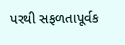પરથી સફળતાપૂર્વક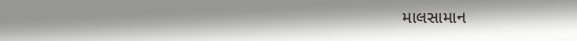માલસામાન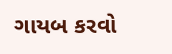ગાયબ કરવો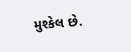મુશ્કેલ છે.